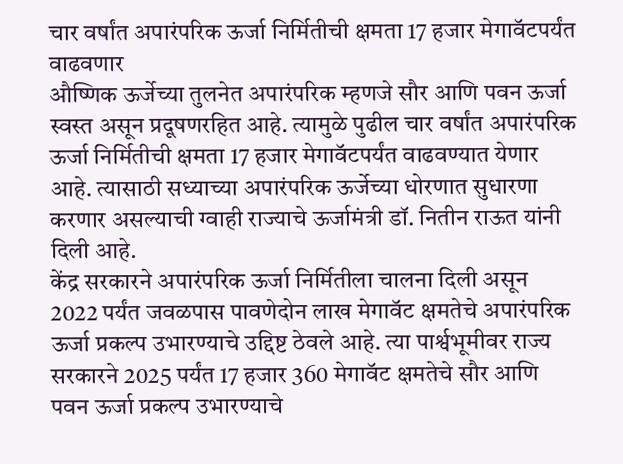चार वर्षांत अपारंपरिक ऊर्जा निर्मितीची क्षमता 17 हजार मेगावॅटपर्यंत वाढवणार
औष्णिक ऊर्जेच्या तुलनेत अपारंपरिक म्हणजे सौर आणि पवन ऊर्जा स्वस्त असून प्रदूषणरहित आहे. त्यामुळे पुढील चार वर्षांत अपारंपरिक ऊर्जा निर्मितीची क्षमता 17 हजार मेगावॅटपर्यंत वाढवण्यात येणार आहे. त्यासाठी सध्याच्या अपारंपरिक ऊर्जेच्या धोरणात सुधारणा करणार असल्याची ग्वाही राज्याचे ऊर्जामंत्री डॉ. नितीन राऊत यांनी दिली आहे.
केंद्र सरकारने अपारंपरिक ऊर्जा निर्मितीला चालना दिली असून 2022 पर्यंत जवळपास पावणेदोन लाख मेगावॅट क्षमतेचे अपारंपरिक ऊर्जा प्रकल्प उभारण्याचे उद्दिष्ट ठेवले आहे. त्या पार्श्वभूमीवर राज्य सरकारने 2025 पर्यंत 17 हजार 360 मेगावॅट क्षमतेचे सौर आणि पवन ऊर्जा प्रकल्प उभारण्याचे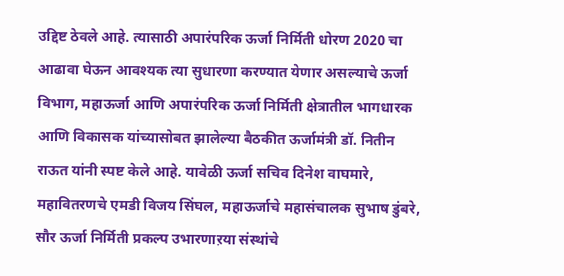उद्दिष्ट ठेवले आहे. त्यासाठी अपारंपरिक ऊर्जा निर्मिती धोरण 2020 चा आढावा घेऊन आवश्यक त्या सुधारणा करण्यात येणार असल्याचे ऊर्जा विभाग, महाऊर्जा आणि अपारंपरिक ऊर्जा निर्मिती क्षेत्रातील भागधारक आणि विकासक यांच्यासोबत झालेल्या बैठकीत ऊर्जामंत्री डॉ. नितीन राऊत यांनी स्पष्ट केले आहे. यावेळी ऊर्जा सचिव दिनेश वाघमारे, महावितरणचे एमडी विजय सिंघल, महाऊर्जाचे महासंचालक सुभाष डुंबरे, सौर ऊर्जा निर्मिती प्रकल्प उभारणाऱया संस्थांचे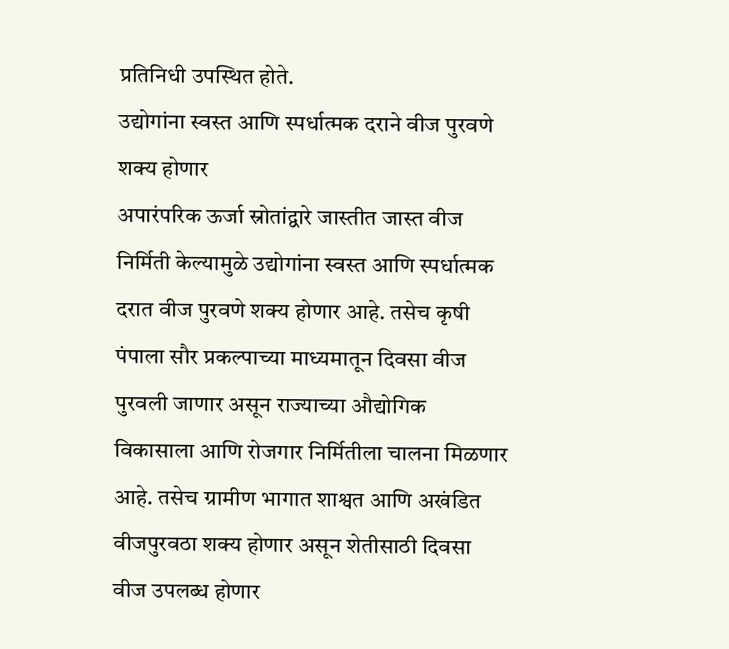प्रतिनिधी उपस्थित होते.
उद्योगांना स्वस्त आणि स्पर्धात्मक दराने वीज पुरवणे शक्य होणार
अपारंपरिक ऊर्जा स्रोतांद्वारे जास्तीत जास्त वीज निर्मिती केल्यामुळे उद्योगांना स्वस्त आणि स्पर्धात्मक दरात वीज पुरवणे शक्य होणार आहे. तसेच कृषी पंपाला सौर प्रकल्पाच्या माध्यमातून दिवसा वीज पुरवली जाणार असून राज्याच्या औद्योगिक विकासाला आणि रोजगार निर्मितीला चालना मिळणार आहे. तसेच ग्रामीण भागात शाश्वत आणि अखंडित वीजपुरवठा शक्य होणार असून शेतीसाठी दिवसा वीज उपलब्ध होणार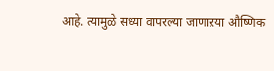आहे. त्यामुळे सध्या वापरल्या जाणाऱया औष्णिक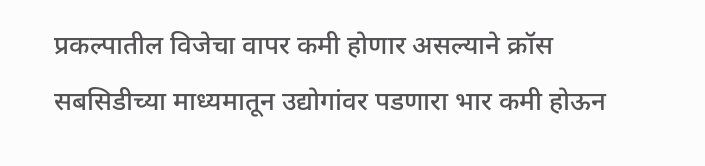प्रकल्पातील विजेचा वापर कमी होणार असल्याने क्रॉस सबसिडीच्या माध्यमातून उद्योगांवर पडणारा भार कमी होऊन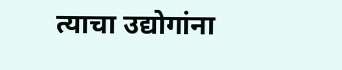त्याचा उद्योगांना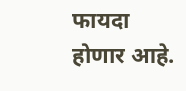फायदा होणार आहे.